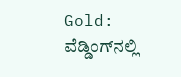Gold: ವೆಡ್ಡಿಂಗ್‌ನಲ್ಲಿ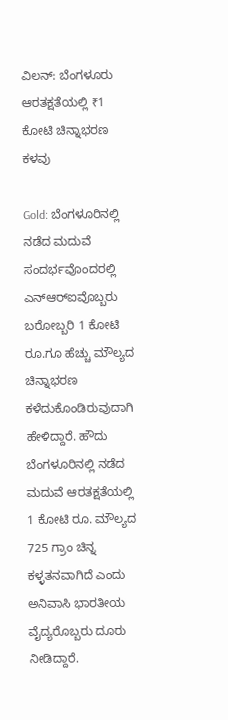ವಿಲನ್‌: ಬೆಂಗಳೂರು ಆರತಕ್ಷತೆಯಲ್ಲಿ ₹1 ಕೋಟಿ ಚಿನ್ನಾಭರಣ ಕಳವು

Gold: ಬೆಂಗಳೂರಿನಲ್ಲಿ ನಡೆದ ಮದುವೆ ಸಂದರ್ಭವೊಂದರಲ್ಲಿ ಎನ್‌ಆರ್‌ಐವೊಬ್ಬರು ಬರೋಬ್ಬರಿ 1 ಕೋಟಿ ರೂ.ಗೂ ಹೆಚ್ಚು ಮೌಲ್ಯದ ಚಿನ್ನಾಭರಣ ಕಳೆದುಕೊಂಡಿರುವುದಾಗಿ ಹೇಳಿದ್ದಾರೆ. ಹೌದು ಬೆಂಗಳೂರಿನಲ್ಲಿ ನಡೆದ ಮದುವೆ ಆರತಕ್ಷತೆಯಲ್ಲಿ 1 ಕೋಟಿ ರೂ. ಮೌಲ್ಯದ 725 ಗ್ರಾಂ ಚಿನ್ನ ಕಳ್ಳತನವಾಗಿದೆ ಎಂದು ಅನಿವಾಸಿ ಭಾರತೀಯ ವೈದ್ಯರೊಬ್ಬರು ದೂರು ನೀಡಿದ್ದಾರೆ.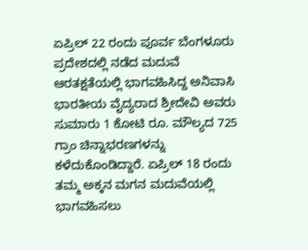ಏಪ್ರಿಲ್ 22 ರಂದು ಪೂರ್ವ ಬೆಂಗಳೂರು ಪ್ರದೇಶದಲ್ಲಿ ನಡೆದ ಮದುವೆ ಆರತಕ್ಷತೆಯಲ್ಲಿ ಭಾಗವಹಿಸಿದ್ದ ಅನಿವಾಸಿ ಭಾರತೀಯ ವೈದ್ಯರಾದ ಶ್ರೀದೇವಿ ಅವರು ಸುಮಾರು 1 ಕೋಟಿ ರೂ. ಮೌಲ್ಯದ 725 ಗ್ರಾಂ ಚಿನ್ನಾಭರಣಗಳನ್ನು ಕಳೆದುಕೊಂಡಿದ್ದಾರೆ. ಏಪ್ರಿಲ್ 18 ರಂದು ತಮ್ಮ ಅಕ್ಕನ ಮಗನ ಮದುವೆಯಲ್ಲಿ ಭಾಗವಹಿಸಲು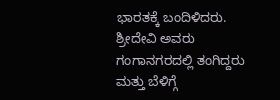ಭಾರತಕ್ಕೆ ಬಂದಿಳಿದರು. ಶ್ರೀದೇವಿ ಅವರು ಗಂಗಾನಗರದಲ್ಲಿ ತಂಗಿದ್ದರು ಮತ್ತು ಬೆಳಿಗ್ಗೆ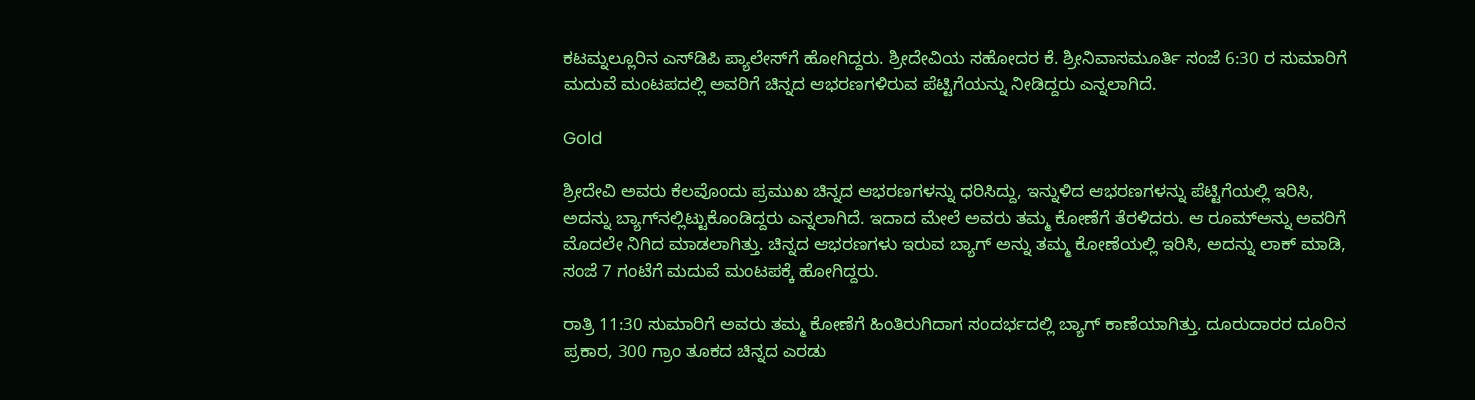ಕಟಮ್ನಲ್ಲೂರಿನ ಎಸ್‌ಡಿಪಿ ಪ್ಯಾಲೇಸ್‌ಗೆ ಹೋಗಿದ್ದರು. ಶ್ರೀದೇವಿಯ ಸಹೋದರ ಕೆ. ಶ್ರೀನಿವಾಸಮೂರ್ತಿ ಸಂಜೆ 6:30 ರ ಸುಮಾರಿಗೆ ಮದುವೆ ಮಂಟಪದಲ್ಲಿ ಅವರಿಗೆ ಚಿನ್ನದ ಆಭರಣಗಳಿರುವ ಪೆಟ್ಟಿಗೆಯನ್ನು ನೀಡಿದ್ದರು ಎನ್ನಲಾಗಿದೆ.

Gold

ಶ್ರೀದೇವಿ ಅವರು ಕೆಲವೊಂದು ಪ್ರಮುಖ ಚಿನ್ನದ ಆಭರಣಗಳನ್ನು ಧರಿಸಿದ್ದು, ಇನ್ನುಳಿದ ಆಭರಣಗಳನ್ನು ಪೆಟ್ಟಿಗೆಯಲ್ಲಿ ಇರಿಸಿ, ಅದನ್ನು ಬ್ಯಾಗ್‌ನಲ್ಲಿಟ್ಟುಕೊಂಡಿದ್ದರು ಎನ್ನಲಾಗಿದೆ. ಇದಾದ ಮೇಲೆ ಅವರು ತಮ್ಮ ಕೋಣೆಗೆ ತೆರಳಿದರು. ಆ ರೂಮ್‌ಅನ್ನು ಅವರಿಗೆ ಮೊದಲೇ ನಿಗಿದ ಮಾಡಲಾಗಿತ್ತು. ಚಿನ್ನದ ಆಭರಣಗಳು ಇರುವ ಬ್ಯಾಗ್ ಅನ್ನು ತಮ್ಮ ಕೋಣೆಯಲ್ಲಿ ಇರಿಸಿ, ಅದನ್ನು ಲಾಕ್ ಮಾಡಿ, ಸಂಜೆ 7 ಗಂಟೆಗೆ ಮದುವೆ ಮಂಟಪಕ್ಕೆ ಹೋಗಿದ್ದರು.

ರಾತ್ರಿ 11:30 ಸುಮಾರಿಗೆ ಅವರು ತಮ್ಮ ಕೋಣೆಗೆ ಹಿಂತಿರುಗಿದಾಗ ಸಂದರ್ಭದಲ್ಲಿ ಬ್ಯಾಗ್ ಕಾಣೆಯಾಗಿತ್ತು. ದೂರುದಾರರ ದೂರಿನ ಪ್ರಕಾರ, 300 ಗ್ರಾಂ ತೂಕದ ಚಿನ್ನದ ಎರಡು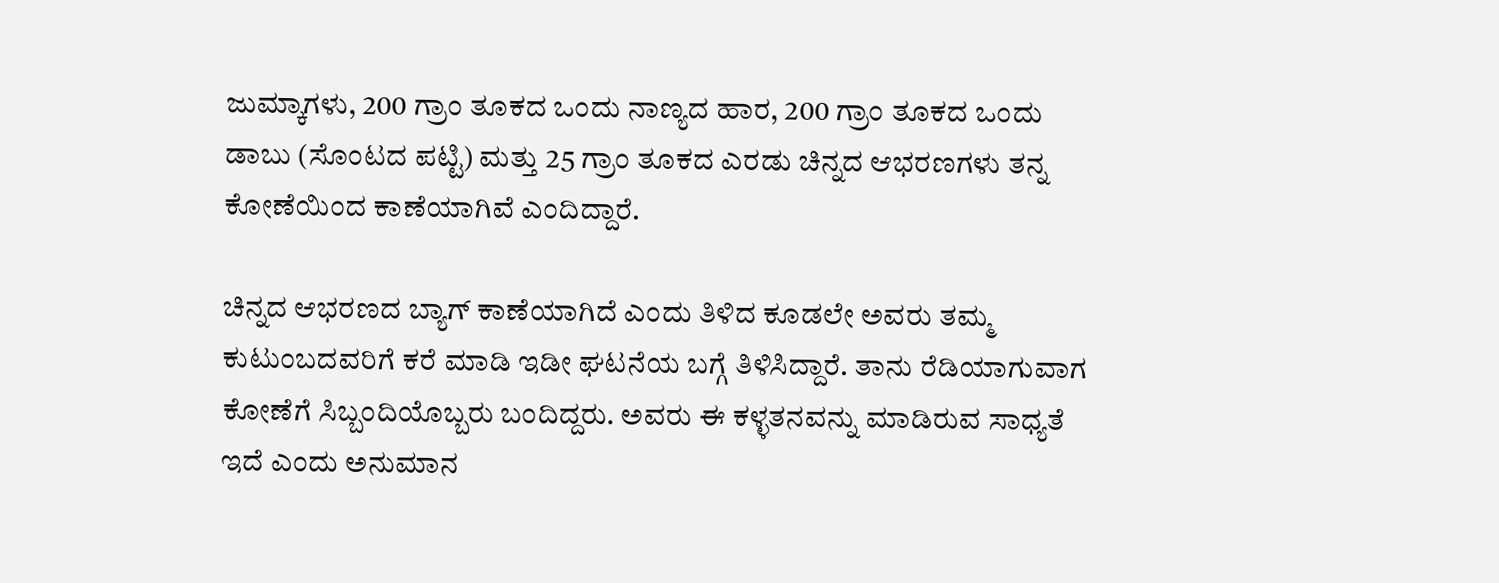ಜುಮ್ಕಾಗಳು, 200 ಗ್ರಾಂ ತೂಕದ ಒಂದು ನಾಣ್ಯದ ಹಾರ, 200 ಗ್ರಾಂ ತೂಕದ ಒಂದು ಡಾಬು (ಸೊಂಟದ ಪಟ್ಟಿ) ಮತ್ತು 25 ಗ್ರಾಂ ತೂಕದ ಎರಡು ಚಿನ್ನದ ಆಭರಣಗಳು ತನ್ನ ಕೋಣೆಯಿಂದ ಕಾಣೆಯಾಗಿವೆ ಎಂದಿದ್ದಾರೆ.

ಚಿನ್ನದ ಆಭರಣದ ಬ್ಯಾಗ್ ಕಾಣೆಯಾಗಿದೆ ಎಂದು ತಿಳಿದ ಕೂಡಲೇ ಅವರು ತಮ್ಮ ಕುಟುಂಬದವರಿಗೆ ಕರೆ ಮಾಡಿ ಇಡೀ ಘಟನೆಯ ಬಗ್ಗೆ ತಿಳಿಸಿದ್ದಾರೆ. ತಾನು ರೆಡಿಯಾಗುವಾಗ ಕೋಣೆಗೆ ಸಿಬ್ಬಂದಿಯೊಬ್ಬರು ಬಂದಿದ್ದರು. ಅವರು ಈ ಕಳ್ಳತನವನ್ನು ಮಾಡಿರುವ ಸಾಧ್ಯತೆ ಇದೆ ಎಂದು ಅನುಮಾನ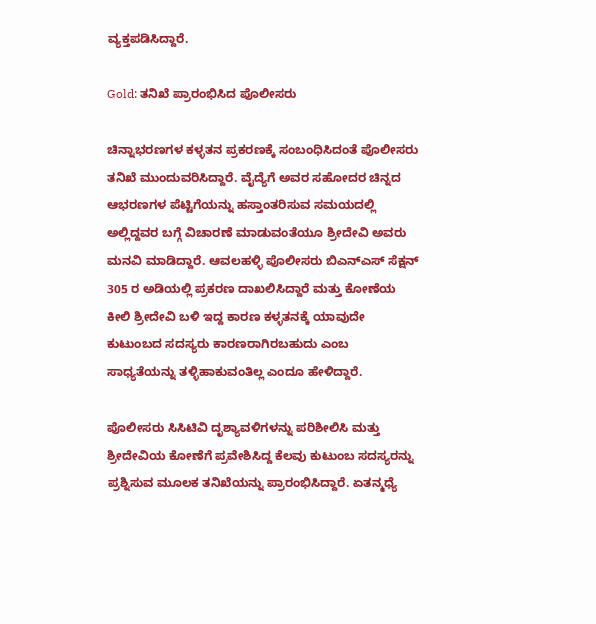ವ್ಯಕ್ತಪಡಿಸಿದ್ದಾರೆ.

Gold: ತನಿಖೆ ಪ್ರಾರಂಭಿಸಿದ ಪೊಲೀಸರು

ಚಿನ್ನಾಭರಣಗಳ ಕಳ್ಳತನ ಪ್ರಕರಣಕ್ಕೆ ಸಂಬಂಧಿಸಿದಂತೆ ಪೊಲೀಸರು ತನಿಖೆ ಮುಂದುವರಿಸಿದ್ದಾರೆ. ವೈದ್ಯೆಗೆ ಅವರ ಸಹೋದರ ಚಿನ್ನದ ಆಭರಣಗಳ ಪೆಟ್ಟಿಗೆಯನ್ನು ಹಸ್ತಾಂತರಿಸುವ ಸಮಯದಲ್ಲಿ ಅಲ್ಲಿದ್ದವರ ಬಗ್ಗೆ ವಿಚಾರಣೆ ಮಾಡುವಂತೆಯೂ ಶ್ರೀದೇವಿ ಅವರು ಮನವಿ ಮಾಡಿದ್ದಾರೆ. ಆವಲಹಳ್ಳಿ ಪೊಲೀಸರು ಬಿಎನ್‌ಎಸ್ ಸೆಕ್ಷನ್ 305 ರ ಅಡಿಯಲ್ಲಿ ಪ್ರಕರಣ ದಾಖಲಿಸಿದ್ದಾರೆ ಮತ್ತು ಕೋಣೆಯ ಕೀಲಿ ಶ್ರೀದೇವಿ ಬಳಿ ಇದ್ದ ಕಾರಣ ಕಳ್ಳತನಕ್ಕೆ ಯಾವುದೇ ಕುಟುಂಬದ ಸದಸ್ಯರು ಕಾರಣರಾಗಿರಬಹುದು ಎಂಬ ಸಾಧ್ಯತೆಯನ್ನು ತಳ್ಳಿಹಾಕುವಂತಿಲ್ಲ ಎಂದೂ ಹೇಳಿದ್ದಾರೆ.

ಪೊಲೀಸರು ಸಿಸಿಟಿವಿ ದೃಶ್ಯಾವಳಿಗಳನ್ನು ಪರಿಶೀಲಿಸಿ ಮತ್ತು ಶ್ರೀದೇವಿಯ ಕೋಣೆಗೆ ಪ್ರವೇಶಿಸಿದ್ದ ಕೆಲವು ಕುಟುಂಬ ಸದಸ್ಯರನ್ನು ಪ್ರಶ್ನಿಸುವ ಮೂಲಕ ತನಿಖೆಯನ್ನು ಪ್ರಾರಂಭಿಸಿದ್ದಾರೆ. ಏತನ್ಮಧ್ಯೆ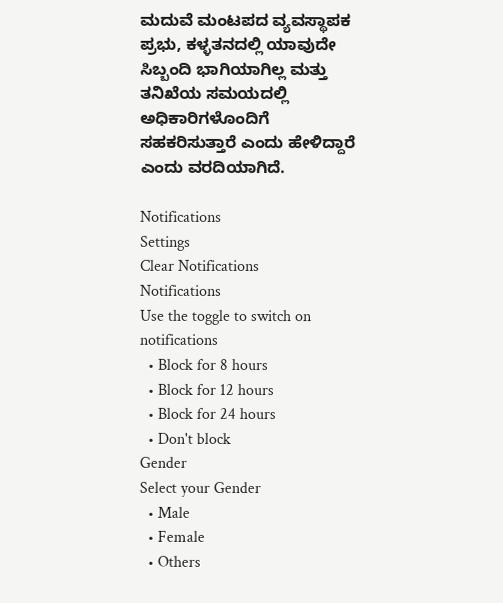ಮದುವೆ ಮಂಟಪದ ವ್ಯವಸ್ಥಾಪಕ ಪ್ರಭು, ಕಳ್ಳತನದಲ್ಲಿ ಯಾವುದೇ ಸಿಬ್ಬಂದಿ ಭಾಗಿಯಾಗಿಲ್ಲ ಮತ್ತು ತನಿಖೆಯ ಸಮಯದಲ್ಲಿ ಅಧಿಕಾರಿಗಳೊಂದಿಗೆ ಸಹಕರಿಸುತ್ತಾರೆ ಎಂದು ಹೇಳಿದ್ದಾರೆ ಎಂದು ವರದಿಯಾಗಿದೆ.

Notifications
Settings
Clear Notifications
Notifications
Use the toggle to switch on notifications
  • Block for 8 hours
  • Block for 12 hours
  • Block for 24 hours
  • Don't block
Gender
Select your Gender
  • Male
  • Female
  • Others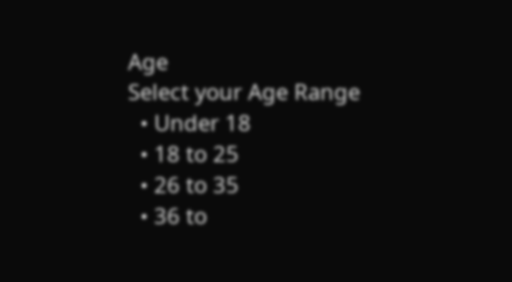Age
Select your Age Range
  • Under 18
  • 18 to 25
  • 26 to 35
  • 36 to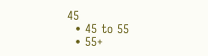45
  • 45 to 55
  • 55+